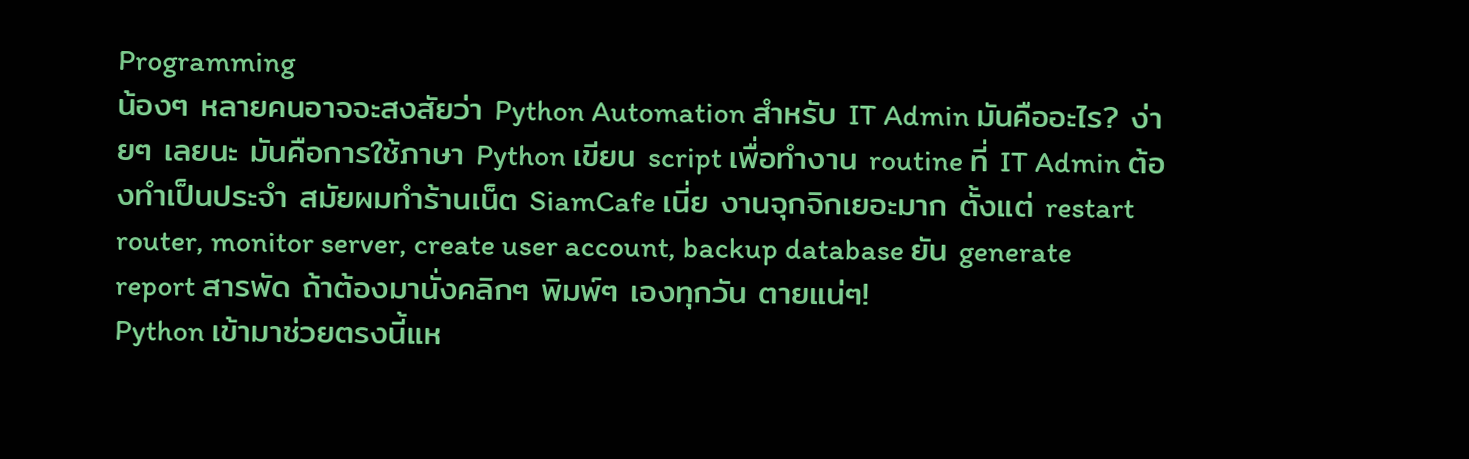Programming
น้องๆ หลายคนอาจจะสงสัยว่า Python Automation สำหรับ IT Admin มันคืออะไร? ง่ายๆ เลยนะ มันคือการใช้ภาษา Python เขียน script เพื่อทำงาน routine ที่ IT Admin ต้องทำเป็นประจำ สมัยผมทำร้านเน็ต SiamCafe เนี่ย งานจุกจิกเยอะมาก ตั้งแต่ restart router, monitor server, create user account, backup database ยัน generate report สารพัด ถ้าต้องมานั่งคลิกๆ พิมพ์ๆ เองทุกวัน ตายแน่ๆ!
Python เข้ามาช่วยตรงนี้แห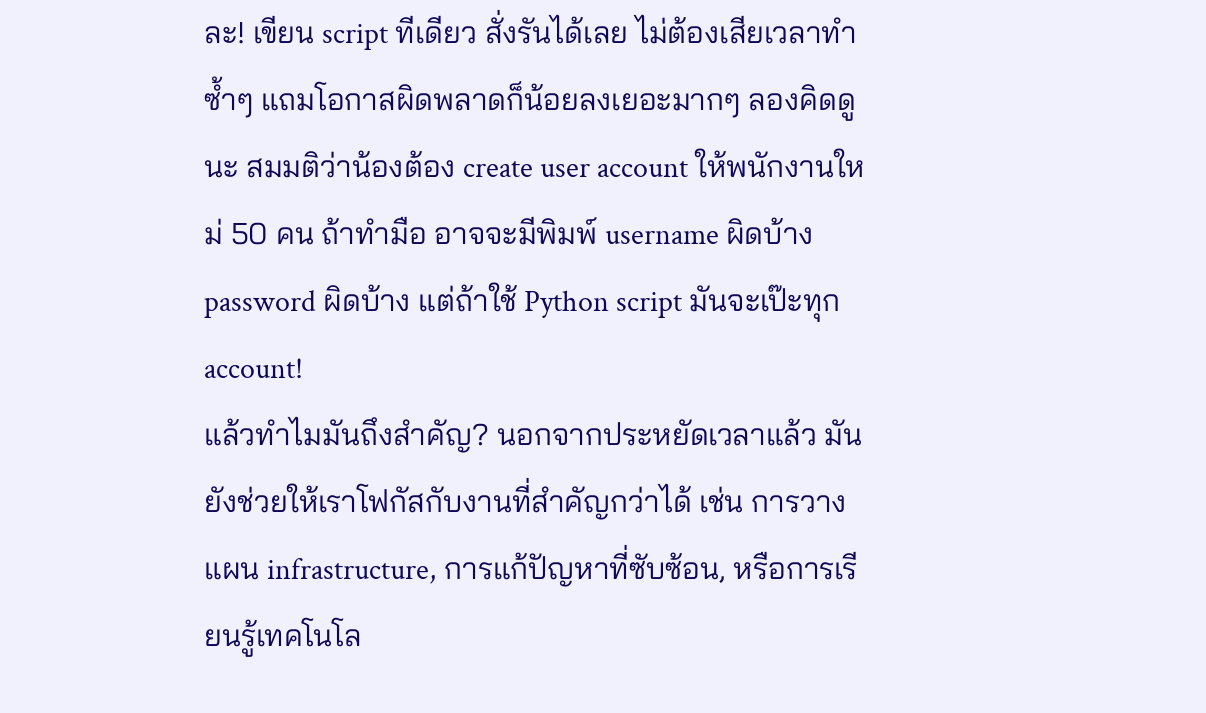ละ! เขียน script ทีเดียว สั่งรันได้เลย ไม่ต้องเสียเวลาทำซ้ำๆ แถมโอกาสผิดพลาดก็น้อยลงเยอะมากๆ ลองคิดดูนะ สมมติว่าน้องต้อง create user account ให้พนักงานใหม่ 50 คน ถ้าทำมือ อาจจะมีพิมพ์ username ผิดบ้าง password ผิดบ้าง แต่ถ้าใช้ Python script มันจะเป๊ะทุก account!
แล้วทำไมมันถึงสำคัญ? นอกจากประหยัดเวลาแล้ว มันยังช่วยให้เราโฟกัสกับงานที่สำคัญกว่าได้ เช่น การวางแผน infrastructure, การแก้ปัญหาที่ซับซ้อน, หรือการเรียนรู้เทคโนโล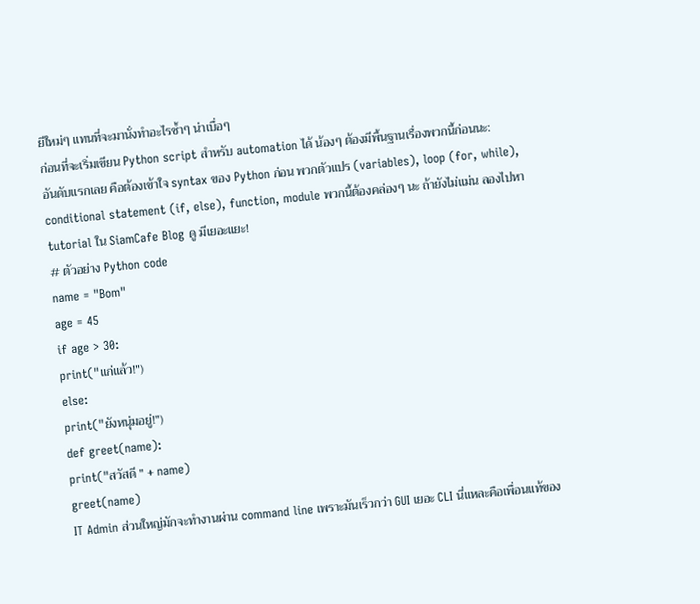ยีใหม่ๆ แทนที่จะมานั่งทำอะไรซ้ำๆ น่าเบื่อๆ
ก่อนที่จะเริ่มเขียน Python script สำหรับ automation ได้ น้องๆ ต้องมีพื้นฐานเรื่องพวกนี้ก่อนนะ:
อันดับแรกเลย คือต้องเข้าใจ syntax ของ Python ก่อน พวกตัวแปร (variables), loop (for, while), conditional statement (if, else), function, module พวกนี้ต้องคล่องๆ นะ ถ้ายังไม่แม่น ลองไปหา tutorial ใน SiamCafe Blog ดู มีเยอะแยะ!
# ตัวอย่าง Python code
name = "Bom"
age = 45
if age > 30:
print("แก่แล้ว!")
else:
print("ยังหนุ่มอยู่!")
def greet(name):
print("สวัสดี " + name)
greet(name)
IT Admin ส่วนใหญ่มักจะทำงานผ่าน command line เพราะมันเร็วกว่า GUI เยอะ CLI นี่แหละคือเพื่อนแท้ของ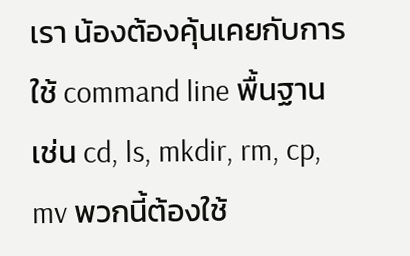เรา น้องต้องคุ้นเคยกับการใช้ command line พื้นฐาน เช่น cd, ls, mkdir, rm, cp, mv พวกนี้ต้องใช้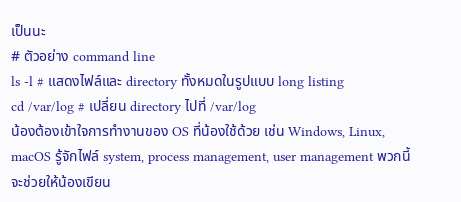เป็นนะ
# ตัวอย่าง command line
ls -l # แสดงไฟล์และ directory ทั้งหมดในรูปแบบ long listing
cd /var/log # เปลี่ยน directory ไปที่ /var/log
น้องต้องเข้าใจการทำงานของ OS ที่น้องใช้ด้วย เช่น Windows, Linux, macOS รู้จักไฟล์ system, process management, user management พวกนี้จะช่วยให้น้องเขียน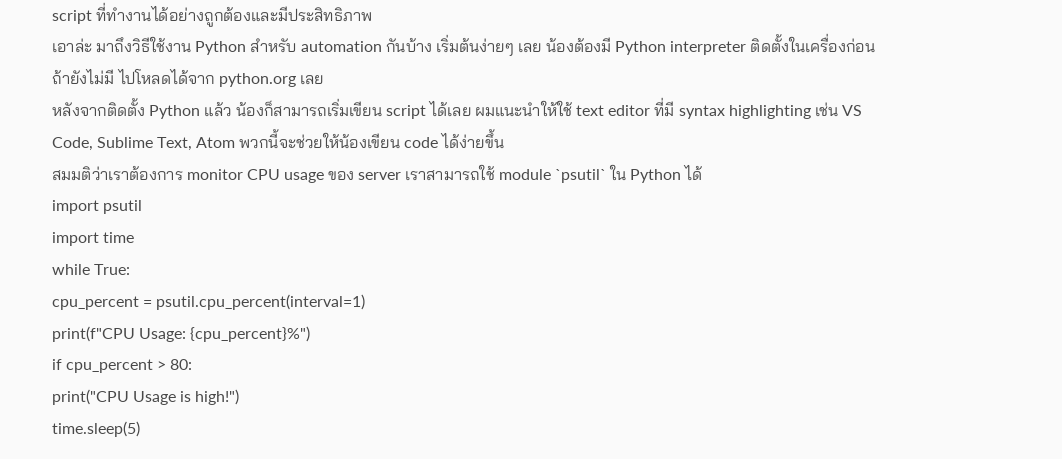script ที่ทำงานได้อย่างถูกต้องและมีประสิทธิภาพ
เอาล่ะ มาถึงวิธีใช้งาน Python สำหรับ automation กันบ้าง เริ่มต้นง่ายๆ เลย น้องต้องมี Python interpreter ติดตั้งในเครื่องก่อน ถ้ายังไม่มี ไปโหลดได้จาก python.org เลย
หลังจากติดตั้ง Python แล้ว น้องก็สามารถเริ่มเขียน script ได้เลย ผมแนะนำให้ใช้ text editor ที่มี syntax highlighting เช่น VS Code, Sublime Text, Atom พวกนี้จะช่วยให้น้องเขียน code ได้ง่ายขึ้น
สมมติว่าเราต้องการ monitor CPU usage ของ server เราสามารถใช้ module `psutil` ใน Python ได้
import psutil
import time
while True:
cpu_percent = psutil.cpu_percent(interval=1)
print(f"CPU Usage: {cpu_percent}%")
if cpu_percent > 80:
print("CPU Usage is high!")
time.sleep(5)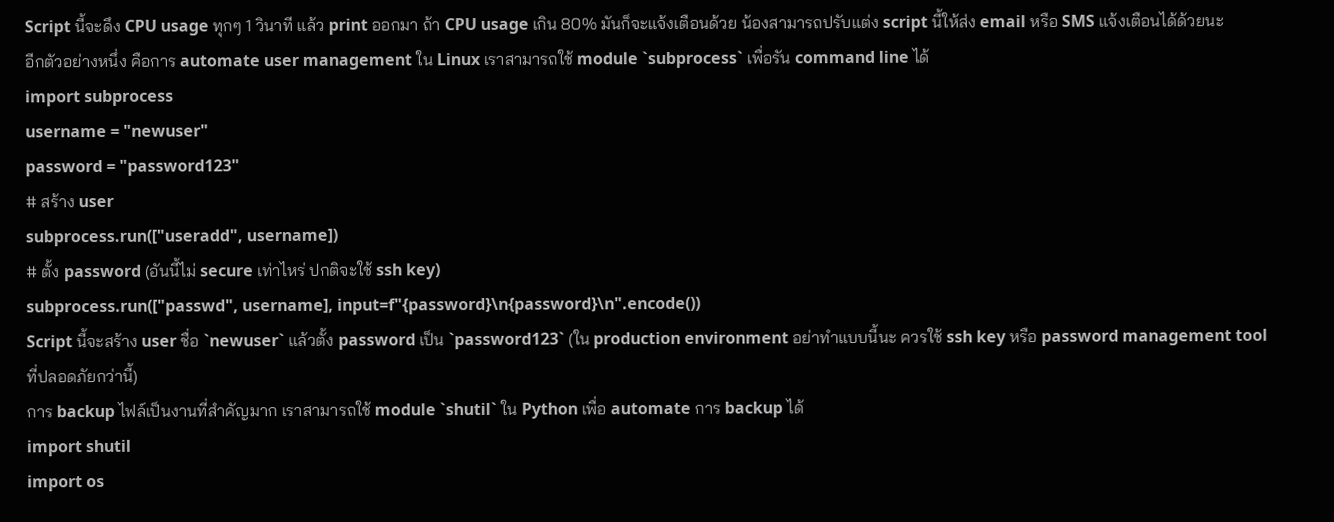Script นี้จะดึง CPU usage ทุกๆ 1 วินาที แล้ว print ออกมา ถ้า CPU usage เกิน 80% มันก็จะแจ้งเตือนด้วย น้องสามารถปรับแต่ง script นี้ให้ส่ง email หรือ SMS แจ้งเตือนได้ด้วยนะ
อีกตัวอย่างหนึ่ง คือการ automate user management ใน Linux เราสามารถใช้ module `subprocess` เพื่อรัน command line ได้
import subprocess
username = "newuser"
password = "password123"
# สร้าง user
subprocess.run(["useradd", username])
# ตั้ง password (อันนี้ไม่ secure เท่าไหร่ ปกติจะใช้ ssh key)
subprocess.run(["passwd", username], input=f"{password}\n{password}\n".encode())
Script นี้จะสร้าง user ชื่อ `newuser` แล้วตั้ง password เป็น `password123` (ใน production environment อย่าทำแบบนี้นะ ควรใช้ ssh key หรือ password management tool ที่ปลอดภัยกว่านี้)
การ backup ไฟล์เป็นงานที่สำคัญมาก เราสามารถใช้ module `shutil` ใน Python เพื่อ automate การ backup ได้
import shutil
import os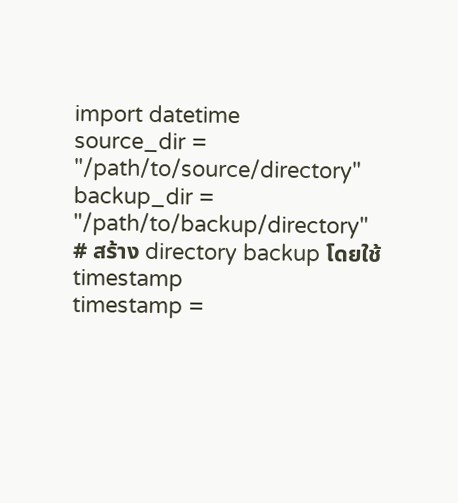import datetime
source_dir = "/path/to/source/directory"
backup_dir = "/path/to/backup/directory"
# สร้าง directory backup โดยใช้ timestamp
timestamp =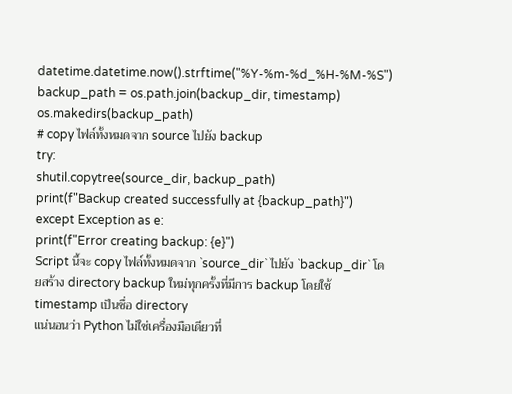datetime.datetime.now().strftime("%Y-%m-%d_%H-%M-%S")
backup_path = os.path.join(backup_dir, timestamp)
os.makedirs(backup_path)
# copy ไฟล์ทั้งหมดจาก source ไปยัง backup
try:
shutil.copytree(source_dir, backup_path)
print(f"Backup created successfully at {backup_path}")
except Exception as e:
print(f"Error creating backup: {e}")
Script นี้จะ copy ไฟล์ทั้งหมดจาก `source_dir` ไปยัง `backup_dir` โดยสร้าง directory backup ใหม่ทุกครั้งที่มีการ backup โดยใช้ timestamp เป็นชื่อ directory
แน่นอนว่า Python ไม่ใช่เครื่องมือเดียวที่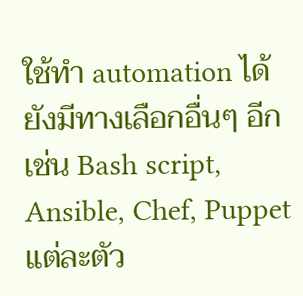ใช้ทำ automation ได้ ยังมีทางเลือกอื่นๆ อีก เช่น Bash script, Ansible, Chef, Puppet แต่ละตัว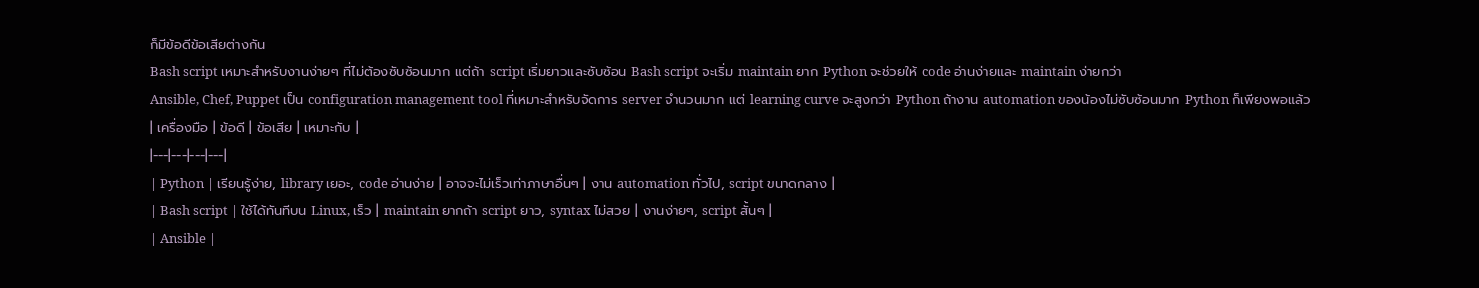ก็มีข้อดีข้อเสียต่างกัน
Bash script เหมาะสำหรับงานง่ายๆ ที่ไม่ต้องซับซ้อนมาก แต่ถ้า script เริ่มยาวและซับซ้อน Bash script จะเริ่ม maintain ยาก Python จะช่วยให้ code อ่านง่ายและ maintain ง่ายกว่า
Ansible, Chef, Puppet เป็น configuration management tool ที่เหมาะสำหรับจัดการ server จำนวนมาก แต่ learning curve จะสูงกว่า Python ถ้างาน automation ของน้องไม่ซับซ้อนมาก Python ก็เพียงพอแล้ว
| เครื่องมือ | ข้อดี | ข้อเสีย | เหมาะกับ |
|---|---|---|---|
| Python | เรียนรู้ง่าย, library เยอะ, code อ่านง่าย | อาจจะไม่เร็วเท่าภาษาอื่นๆ | งาน automation ทั่วไป, script ขนาดกลาง |
| Bash script | ใช้ได้ทันทีบน Linux, เร็ว | maintain ยากถ้า script ยาว, syntax ไม่สวย | งานง่ายๆ, script สั้นๆ |
| Ansible |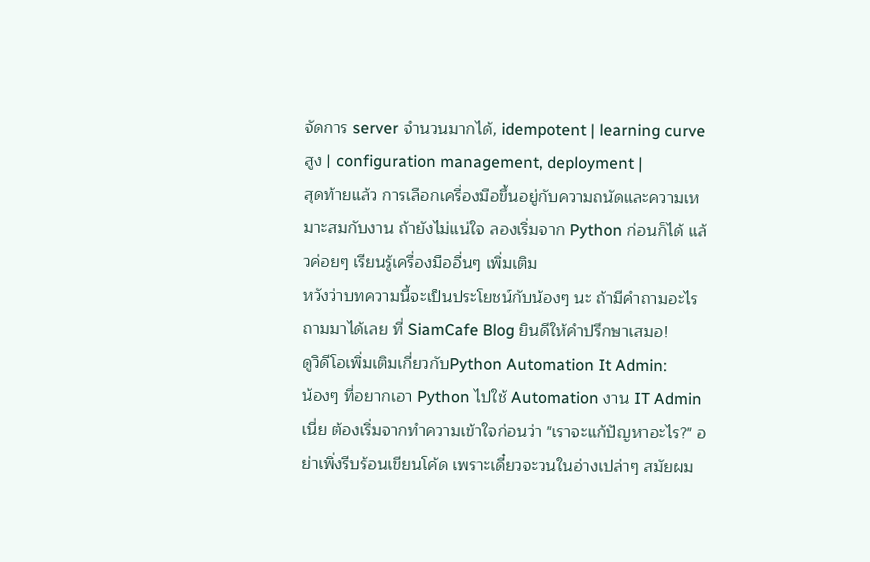จัดการ server จำนวนมากได้, idempotent | learning curve สูง | configuration management, deployment |
สุดท้ายแล้ว การเลือกเครื่องมือขึ้นอยู่กับความถนัดและความเหมาะสมกับงาน ถ้ายังไม่แน่ใจ ลองเริ่มจาก Python ก่อนก็ได้ แล้วค่อยๆ เรียนรู้เครื่องมืออื่นๆ เพิ่มเติม
หวังว่าบทความนี้จะเป็นประโยชน์กับน้องๆ นะ ถ้ามีคำถามอะไร ถามมาได้เลย ที่ SiamCafe Blog ยินดีให้คำปรึกษาเสมอ!
ดูวิดีโอเพิ่มเติมเกี่ยวกับPython Automation It Admin:
น้องๆ ที่อยากเอา Python ไปใช้ Automation งาน IT Admin เนี่ย ต้องเริ่มจากทำความเข้าใจก่อนว่า "เราจะแก้ปัญหาอะไร?" อย่าเพิ่งรีบร้อนเขียนโค้ด เพราะเดี๋ยวจะวนในอ่างเปล่าๆ สมัยผม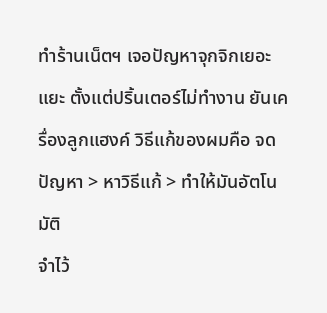ทำร้านเน็ตฯ เจอปัญหาจุกจิกเยอะแยะ ตั้งแต่ปริ้นเตอร์ไม่ทำงาน ยันเครื่องลูกแฮงค์ วิธีแก้ของผมคือ จดปัญหา > หาวิธีแก้ > ทำให้มันอัตโนมัติ
จำไว้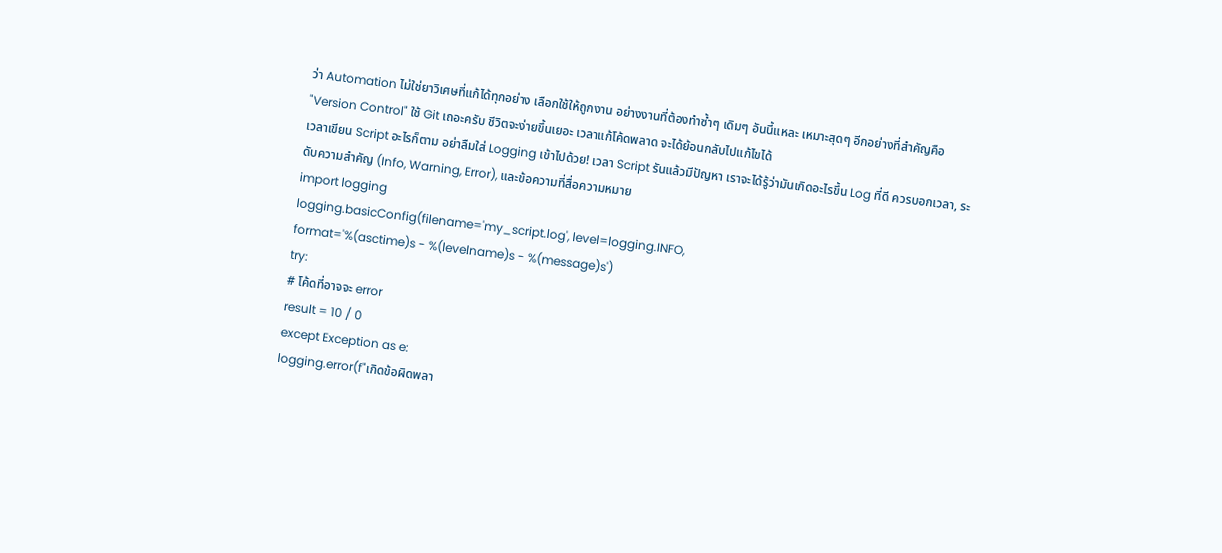ว่า Automation ไม่ใช่ยาวิเศษที่แก้ได้ทุกอย่าง เลือกใช้ให้ถูกงาน อย่างงานที่ต้องทำซ้ำๆ เดิมๆ อันนี้แหละ เหมาะสุดๆ อีกอย่างที่สำคัญคือ "Version Control" ใช้ Git เถอะครับ ชีวิตจะง่ายขึ้นเยอะ เวลาแก้โค้ดพลาด จะได้ย้อนกลับไปแก้ไขได้
เวลาเขียน Script อะไรก็ตาม อย่าลืมใส่ Logging เข้าไปด้วย! เวลา Script รันแล้วมีปัญหา เราจะได้รู้ว่ามันเกิดอะไรขึ้น Log ที่ดี ควรบอกเวลา, ระดับความสำคัญ (Info, Warning, Error), และข้อความที่สื่อความหมาย
import logging
logging.basicConfig(filename='my_script.log', level=logging.INFO,
format='%(asctime)s - %(levelname)s - %(message)s')
try:
# โค้ดที่อาจจะ error
result = 10 / 0
except Exception as e:
logging.error(f"เกิดข้อผิดพลา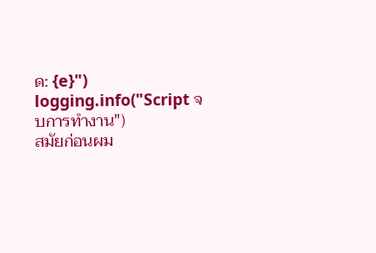ด: {e}")
logging.info("Script จบการทำงาน")
สมัยก่อนผม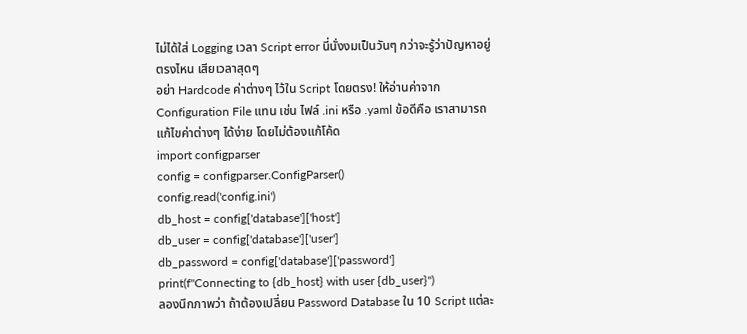ไม่ได้ใส่ Logging เวลา Script error นี่นั่งงมเป็นวันๆ กว่าจะรู้ว่าปัญหาอยู่ตรงไหน เสียเวลาสุดๆ
อย่า Hardcode ค่าต่างๆ ไว้ใน Script โดยตรง! ให้อ่านค่าจาก Configuration File แทน เช่น ไฟล์ .ini หรือ .yaml ข้อดีคือ เราสามารถแก้ไขค่าต่างๆ ได้ง่าย โดยไม่ต้องแก้โค้ด
import configparser
config = configparser.ConfigParser()
config.read('config.ini')
db_host = config['database']['host']
db_user = config['database']['user']
db_password = config['database']['password']
print(f"Connecting to {db_host} with user {db_user}")
ลองนึกภาพว่า ถ้าต้องเปลี่ยน Password Database ใน 10 Script แต่ละ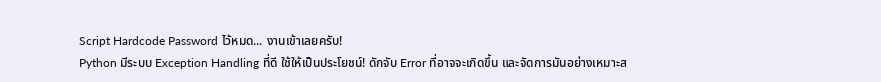Script Hardcode Password ไว้หมด... งานเข้าเลยครับ!
Python มีระบบ Exception Handling ที่ดี ใช้ให้เป็นประโยชน์! ดักจับ Error ที่อาจจะเกิดขึ้น และจัดการมันอย่างเหมาะส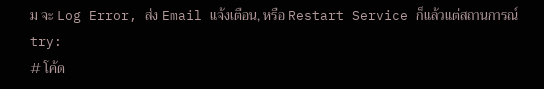ม จะ Log Error, ส่ง Email แจ้งเตือน, หรือ Restart Service ก็แล้วแต่สถานการณ์
try:
# โค้ด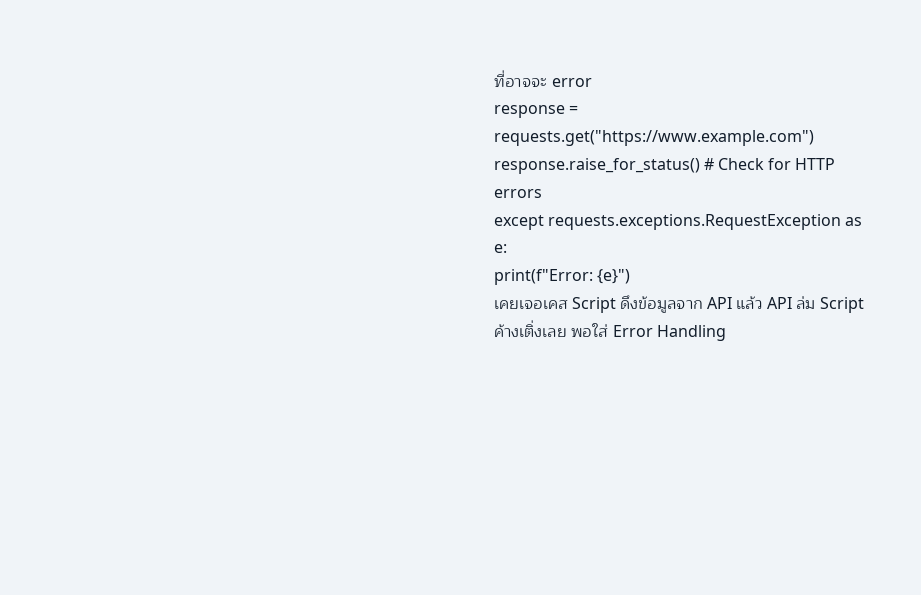ที่อาจจะ error
response = requests.get("https://www.example.com")
response.raise_for_status() # Check for HTTP errors
except requests.exceptions.RequestException as e:
print(f"Error: {e}")
เคยเจอเคส Script ดึงข้อมูลจาก API แล้ว API ล่ม Script ค้างเติ่งเลย พอใส่ Error Handling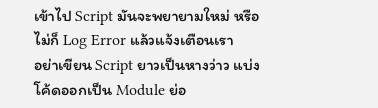เข้าไป Script มันจะพยายามใหม่ หรือไม่ก็ Log Error แล้วแจ้งเตือนเรา
อย่าเขียน Script ยาวเป็นหางว่าว แบ่งโค้ดออกเป็น Module ย่อ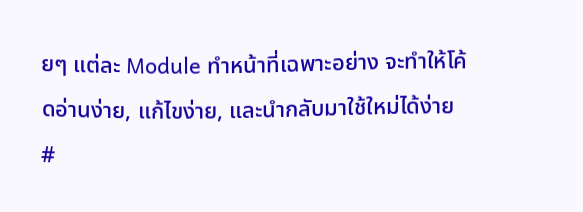ยๆ แต่ละ Module ทำหน้าที่เฉพาะอย่าง จะทำให้โค้ดอ่านง่าย, แก้ไขง่าย, และนำกลับมาใช้ใหม่ได้ง่าย
#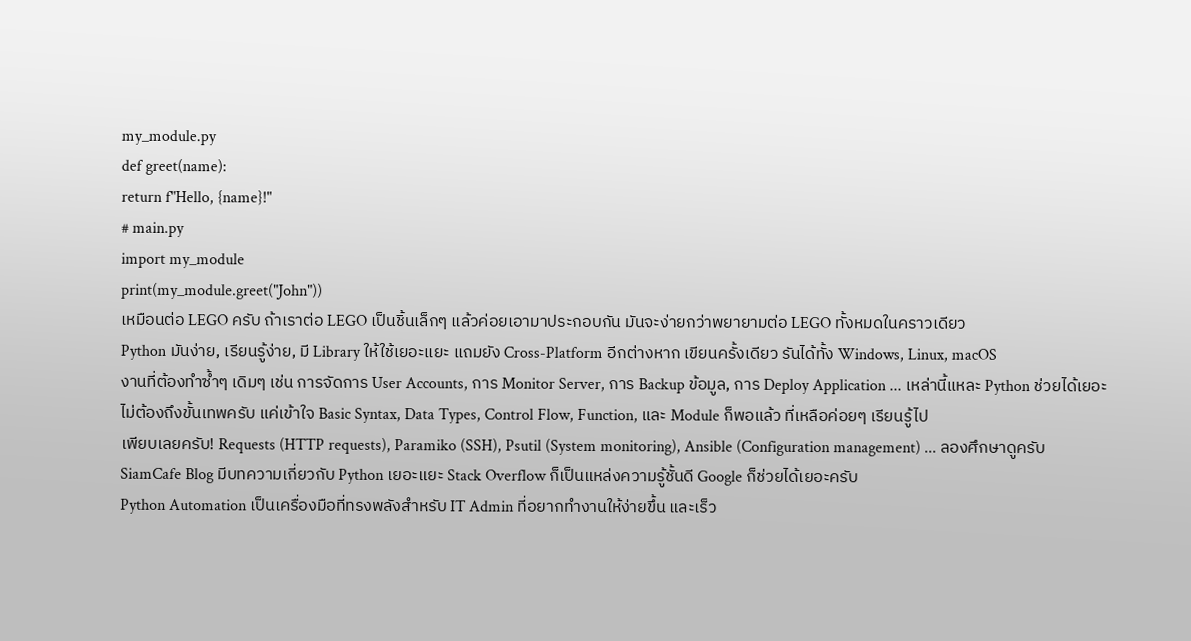my_module.py
def greet(name):
return f"Hello, {name}!"
# main.py
import my_module
print(my_module.greet("John"))
เหมือนต่อ LEGO ครับ ถ้าเราต่อ LEGO เป็นชิ้นเล็กๆ แล้วค่อยเอามาประกอบกัน มันจะง่ายกว่าพยายามต่อ LEGO ทั้งหมดในคราวเดียว
Python มันง่าย, เรียนรู้ง่าย, มี Library ให้ใช้เยอะแยะ แถมยัง Cross-Platform อีกต่างหาก เขียนครั้งเดียว รันได้ทั้ง Windows, Linux, macOS
งานที่ต้องทำซ้ำๆ เดิมๆ เช่น การจัดการ User Accounts, การ Monitor Server, การ Backup ข้อมูล, การ Deploy Application ... เหล่านี้แหละ Python ช่วยได้เยอะ
ไม่ต้องถึงขั้นเทพครับ แค่เข้าใจ Basic Syntax, Data Types, Control Flow, Function, และ Module ก็พอแล้ว ที่เหลือค่อยๆ เรียนรู้ไป
เพียบเลยครับ! Requests (HTTP requests), Paramiko (SSH), Psutil (System monitoring), Ansible (Configuration management) ... ลองศึกษาดูครับ
SiamCafe Blog มีบทความเกี่ยวกับ Python เยอะแยะ Stack Overflow ก็เป็นแหล่งความรู้ชั้นดี Google ก็ช่วยได้เยอะครับ
Python Automation เป็นเครื่องมือที่ทรงพลังสำหรับ IT Admin ที่อยากทำงานให้ง่ายขึ้น และเร็ว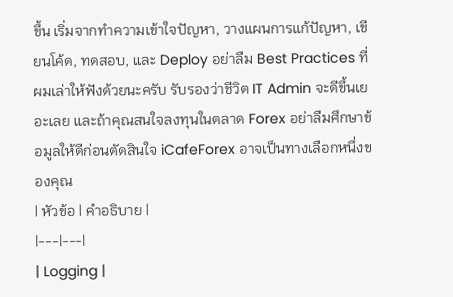ขึ้น เริ่มจากทำความเข้าใจปัญหา, วางแผนการแก้ปัญหา, เขียนโค้ด, ทดสอบ, และ Deploy อย่าลืม Best Practices ที่ผมเล่าให้ฟังด้วยนะครับ รับรองว่าชีวิต IT Admin จะดีขึ้นเยอะเลย และถ้าคุณสนใจลงทุนในตลาด Forex อย่าลืมศึกษาข้อมูลให้ดีก่อนตัดสินใจ iCafeForex อาจเป็นทางเลือกหนึ่งของคุณ
| หัวข้อ | คำอธิบาย |
|---|---|
| Logging |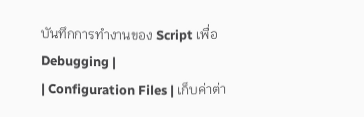บันทึกการทำงานของ Script เพื่อ Debugging |
| Configuration Files | เก็บค่าต่า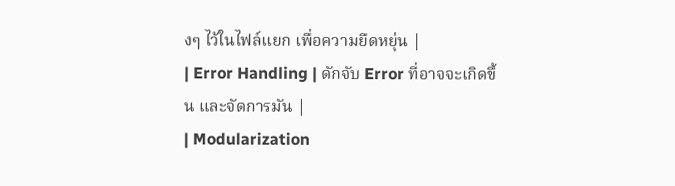งๆ ไว้ในไฟล์แยก เพื่อความยืดหยุ่น |
| Error Handling | ดักจับ Error ที่อาจจะเกิดขึ้น และจัดการมัน |
| Modularization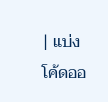| แบ่งโค้ดออ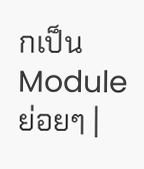กเป็น Module ย่อยๆ |